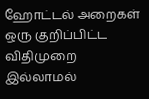ஹோட்டல் அறைகள்
ஒரு குறிப்பிட்ட விதிமுறை இல்லாமல்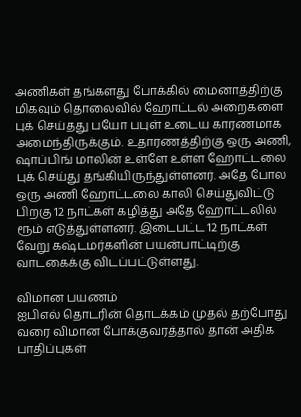அணிகள் தங்களது போக்கில் மைனாத்திற்கு மிகவும் தொலைவில் ஹோட்டல் அறைகளை புக் செய்தது பயோ பபுள் உடைய காரணமாக அமைந்திருக்கும். உதாரணத்திற்கு ஒரு அணி, ஷாப்பிங் மாலின் உள்ளே உள்ள ஹோட்டலை புக் செய்து தங்கியிருந்துள்ளனர். அதே போல ஒரு அணி ஹோட்டலை காலி செய்துவிட்டு பிறகு 12 நாட்கள் கழித்து அதே ஹோட்டலில் ரூம் எடுத்துள்ளனர். இடைபட்ட 12 நாட்கள் வேறு கஷ்டமர்களின் பயன்பாட்டிற்கு வாடகைக்கு விடப்பட்டுள்ளது.

விமான பயணம்
ஐபிஎல் தொடரின் தொடக்கம் முதல் தற்போது வரை விமான போக்குவரத்தால் தான் அதிக பாதிப்புகள்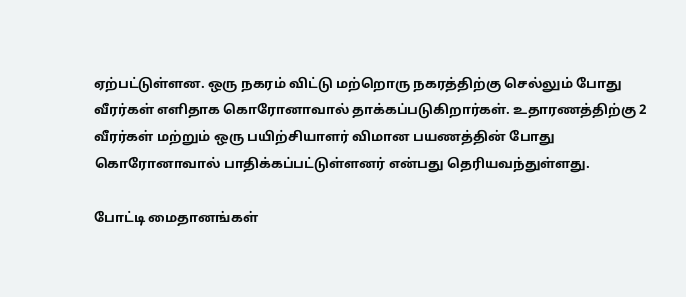ஏற்பட்டுள்ளன. ஒரு நகரம் விட்டு மற்றொரு நகரத்திற்கு செல்லும் போது வீரர்கள் எளிதாக கொரோனாவால் தாக்கப்படுகிறார்கள். உதாரணத்திற்கு 2 வீரர்கள் மற்றும் ஒரு பயிற்சியாளர் விமான பயணத்தின் போது கொரோனாவால் பாதிக்கப்பட்டுள்ளனர் என்பது தெரியவந்துள்ளது.

போட்டி மைதானங்கள்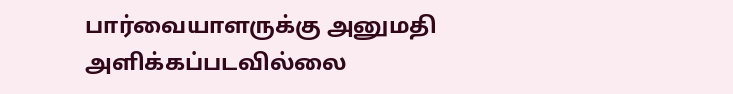பார்வையாளருக்கு அனுமதி அளிக்கப்படவில்லை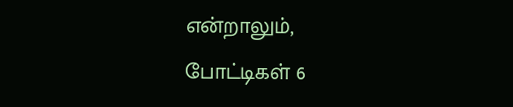என்றாலும், போட்டிகள் 6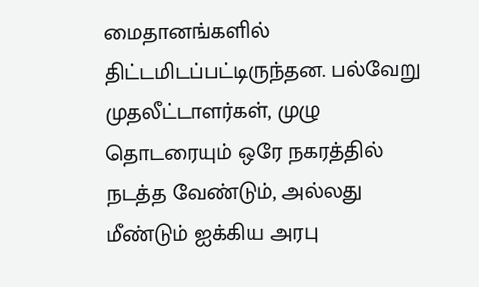மைதானங்களில் திட்டமிடப்பட்டிருந்தன. பல்வேறு முதலீட்டாளர்கள், முழு தொடரையும் ஒரே நகரத்தில் நடத்த வேண்டும், அல்லது மீண்டும் ஐக்கிய அரபு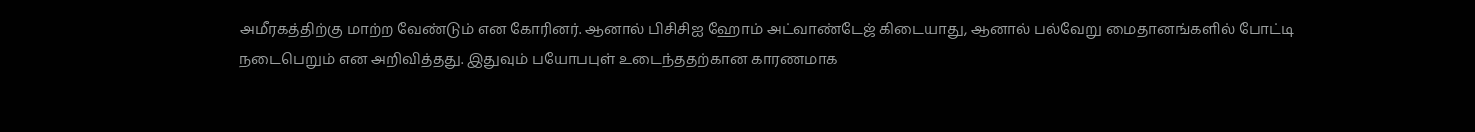அமீரகத்திற்கு மாற்ற வேண்டும் என கோரினர். ஆனால் பிசிசிஐ ஹோம் அட்வாண்டேஜ் கிடையாது, ஆனால் பல்வேறு மைதானங்களில் போட்டி நடைபெறும் என அறிவித்தது. இதுவும் பயோபபுள் உடைந்ததற்கான காரணமாக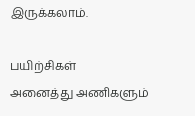இருக்கலாம்.

பயிற்சிகள்
அனைத்து அணிகளும்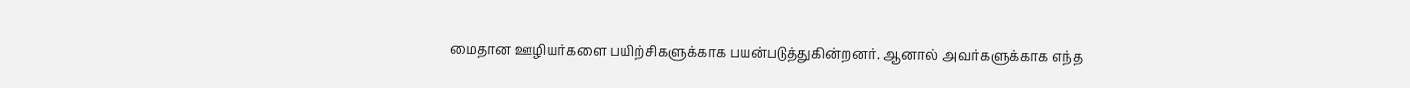மைதான ஊழியர்களை பயிற்சிகளுக்காக பயன்படுத்துகின்றனர். ஆனால் அவர்களுக்காக எந்த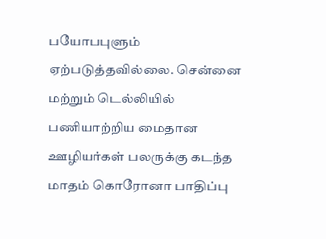பயோபபுளும் ஏற்படுத்தவில்லை. சென்னை மற்றும் டெல்லியில் பணியாற்றிய மைதான ஊழியர்கள் பலருக்கு கடந்த மாதம் கொரோனா பாதிப்பு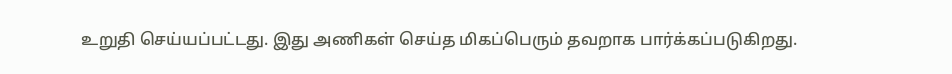உறுதி செய்யப்பட்டது. இது அணிகள் செய்த மிகப்பெரும் தவறாக பார்க்கப்படுகிறது.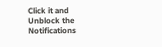Click it and Unblock the Notifications